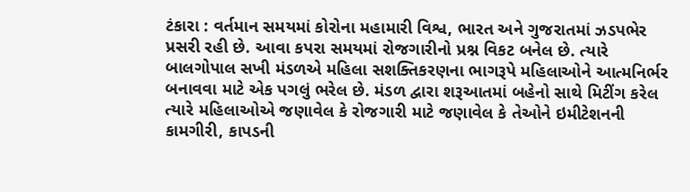ટંકારા : વર્તમાન સમયમાં કોરોના મહામારી વિશ્વ, ભારત અને ગુજરાતમાં ઝડપભેર પ્રસરી રહી છે. આવા કપરા સમયમાં રોજગારીનો પ્રશ્ન વિકટ બનેલ છે. ત્યારે બાલગોપાલ સખી મંડળએ મહિલા સશક્તિકરણના ભાગરૂપે મહિલાઓને આત્મનિર્ભર બનાવવા માટે એક પગલું ભરેલ છે. મંડળ દ્વારા શરૂઆતમાં બહેનો સાથે મિટીંગ કરેલ ત્યારે મહિલાઓએ જણાવેલ કે રોજગારી માટે જણાવેલ કે તેઓને ઇમીટેશનની કામગીરી, કાપડની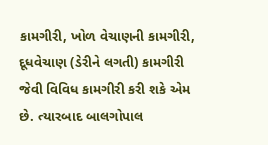કામગીરી, ખોળ વેચાણની કામગીરી, દૂધવેચાણ (ડેરીને લગતી) કામગીરી જેવી વિવિધ કામગીરી કરી શકે એમ છે. ત્યારબાદ બાલગોપાલ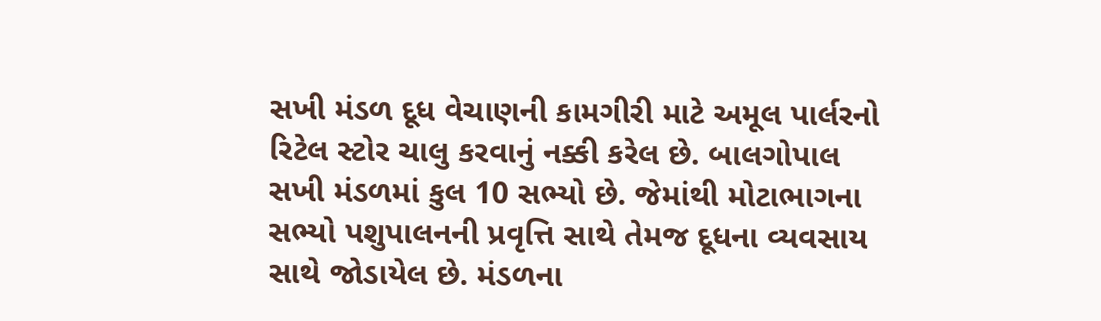સખી મંડળ દૂધ વેચાણની કામગીરી માટે અમૂલ પાર્લરનો રિટેલ સ્ટોર ચાલુ કરવાનું નક્કી કરેલ છે. બાલગોપાલ સખી મંડળમાં કુલ 10 સભ્યો છે. જેમાંથી મોટાભાગના સભ્યો પશુપાલનની પ્રવૃત્તિ સાથે તેમજ દૂધના વ્યવસાય સાથે જોડાયેલ છે. મંડળના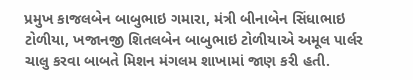પ્રમુખ કાજલબેન બાબુભાઇ ગમારા, મંત્રી બીનાબેન સિંધાભાઇ ટોળીયા, ખજાનજી શિતલબેન બાબુભાઇ ટોળીયાએ અમૂલ પાર્લર ચાલુ કરવા બાબતે મિશન મંગલમ શાખામાં જાણ કરી હતી.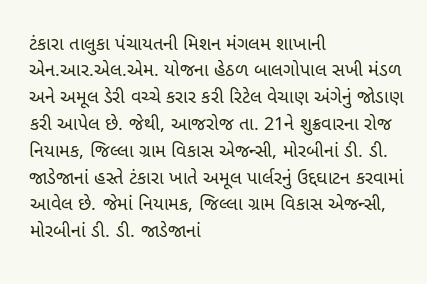ટંકારા તાલુકા પંચાયતની મિશન મંગલમ શાખાની એન.આર.એલ.એમ. યોજના હેઠળ બાલગોપાલ સખી મંડળ અને અમૂલ ડેરી વચ્ચે કરાર કરી રિટેલ વેચાણ અંગેનું જોડાણ કરી આપેલ છે. જેથી, આજરોજ તા. 21ને શુક્રવારના રોજ નિયામક, જિલ્લા ગ્રામ વિકાસ એજન્સી, મોરબીનાં ડી. ડી. જાડેજાનાં હસ્તે ટંકારા ખાતે અમૂલ પાર્લરનું ઉદ્દઘાટન કરવામાં આવેલ છે. જેમાં નિયામક, જિલ્લા ગ્રામ વિકાસ એજન્સી, મોરબીનાં ડી. ડી. જાડેજાનાં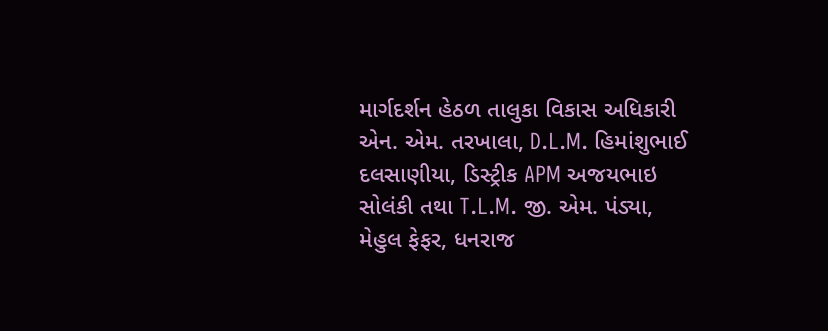માર્ગદર્શન હેઠળ તાલુકા વિકાસ અધિકારી એન. એમ. તરખાલા, D.L.M. હિમાંશુભાઈ દલસાણીયા, ડિસ્ટ્રીક APM અજયભાઇ સોલંકી તથા T.L.M. જી. એમ. પંડ્યા, મેહુલ ફેફર, ધનરાજ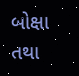બોક્ષા તથા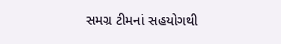સમગ્ર ટીમનાં સહયોગથી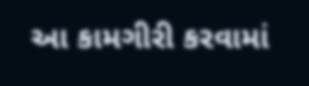આ કામગીરી કરવામાં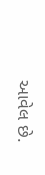આવેલ છે.